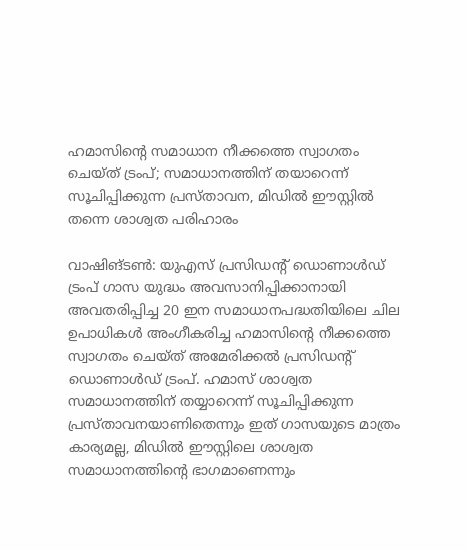ഹമാസിന്‍റെ സമാധാന നീക്കത്തെ സ്വാഗതം ചെയ്ത് ട്രംപ്; സമാധാനത്തിന് തയാറെന്ന് സൂചിപ്പിക്കുന്ന പ്രസ്താവന, മിഡിൽ ഈസ്റ്റിൽ തന്നെ ശാശ്വത പരിഹാരം

വാഷിങ്ടൺ: യുഎസ് പ്രസിഡന്റ് ഡൊണാൾഡ് ട്രംപ് ഗാസ യുദ്ധം അവസാനിപ്പിക്കാനായി അവതരിപ്പിച്ച 20 ഇന സമാധാനപദ്ധതിയിലെ ചില ഉപാധികൾ അംഗീകരിച്ച ഹമാസിന്‍റെ നീക്കത്തെ സ്വാഗതം ചെയ്ത് അമേരിക്കൽ പ്രസിഡന്റ് ഡൊണാൾഡ് ട്രംപ്. ഹമാസ് ശാശ്വത സമാധാനത്തിന് തയ്യാറെന്ന് സൂചിപ്പിക്കുന്ന പ്രസ്താവനയാണിതെന്നും ഇത് ഗാസയുടെ മാത്രം കാര്യമല്ല, മിഡിൽ ഈസ്റ്റിലെ ശാശ്വത സമാധാനത്തിന്റെ ഭാഗമാണെന്നും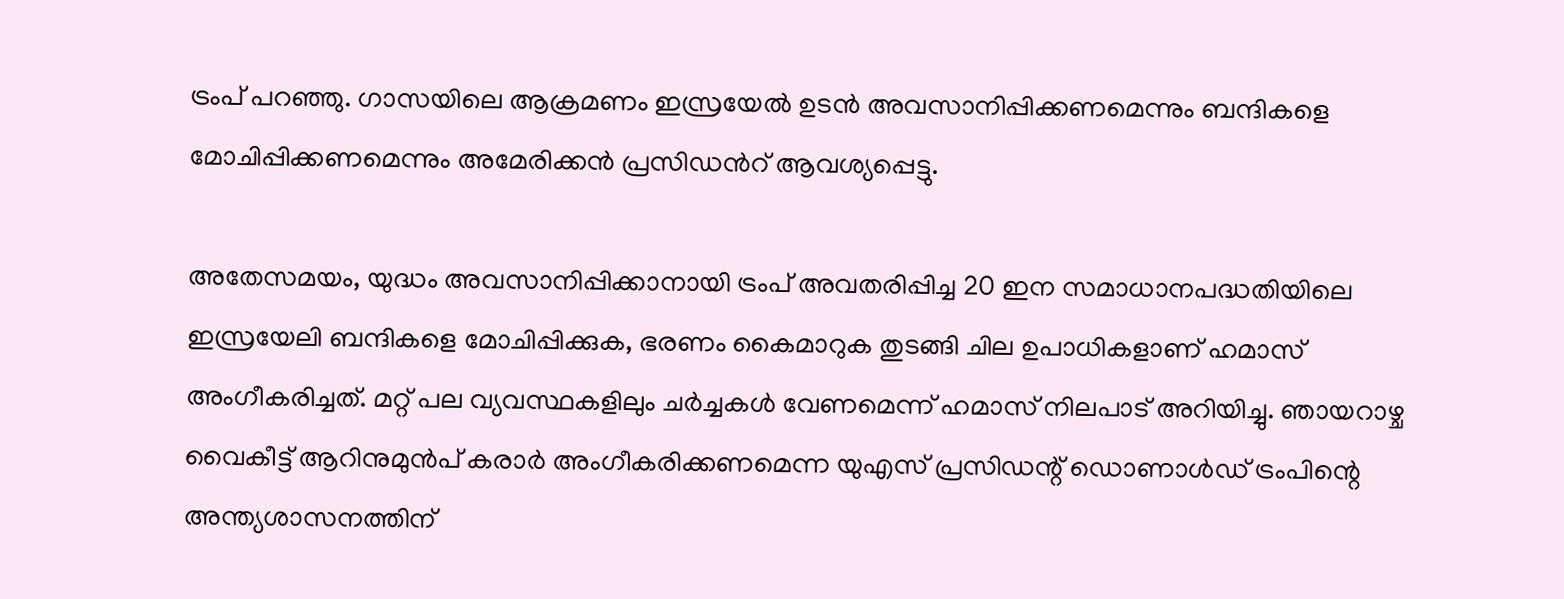ട്രംപ് പറഞ്ഞു. ഗാസയിലെ ആക്രമണം ഇസ്രയേൽ ഉടൻ അവസാനിപ്പിക്കണമെന്നും ബന്ദികളെ മോചിപ്പിക്കണമെന്നും അമേരിക്കൻ പ്രസിഡന്‍റ് ആവശ്യപ്പെട്ടു.

അതേസമയം, യുദ്ധം അവസാനിപ്പിക്കാനായി ട്രംപ് അവതരിപ്പിച്ച 20 ഇന സമാധാനപദ്ധതിയിലെ ഇസ്രയേലി ബന്ദികളെ മോചിപ്പിക്കുക, ഭരണം കൈമാറുക തുടങ്ങി ചില ഉപാധികളാണ് ഹമാസ് അംഗീകരിച്ചത്. മറ്റ് പല വ്യവസ്ഥകളിലും ചർച്ചകൾ വേണമെന്ന് ഹമാസ് നിലപാട് അറിയിച്ചു. ഞായറാഴ്ച വൈകീട്ട് ആറിനുമുൻപ് കരാർ അംഗീകരിക്കണമെന്ന യുഎസ് പ്രസിഡന്റ് ഡൊണാൾഡ് ട്രംപിന്റെ അന്ത്യശാസനത്തിന്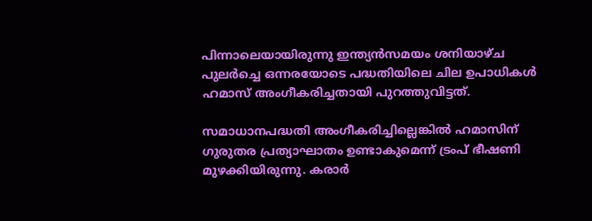പിന്നാലെയായിരുന്നു ഇന്ത്യൻസമയം ശനിയാഴ്ച പുലർച്ചെ ഒന്നരയോടെ പദ്ധതിയിലെ ചില ഉപാധികൾ ഹമാസ് അംഗീകരിച്ചതായി പുറത്തുവിട്ടത്.

സമാധാനപദ്ധതി അംഗീകരിച്ചില്ലെങ്കിൽ ഹമാസിന് ഗുരുതര പ്രത്യാഘാതം ഉണ്ടാകുമെന്ന് ട്രംപ് ഭീഷണി മുഴക്കിയിരുന്നു. കരാർ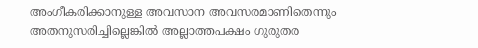അംഗീകരിക്കാനുള്ള അവസാന അവസരമാണിതെന്നും അതനുസരിച്ചില്ലെങ്കിൽ അല്ലാത്തപക്ഷം ഗുരുതര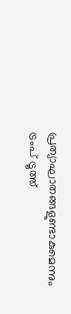പ്രത്യാഘാതങ്ങളുണ്ടാകുമെന്നും ട്രംപ് ട്രൂത്ത്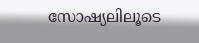സോഷ്യലിലൂടെ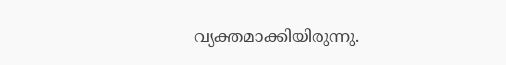വ്യക്തമാക്കിയിരുന്നു.